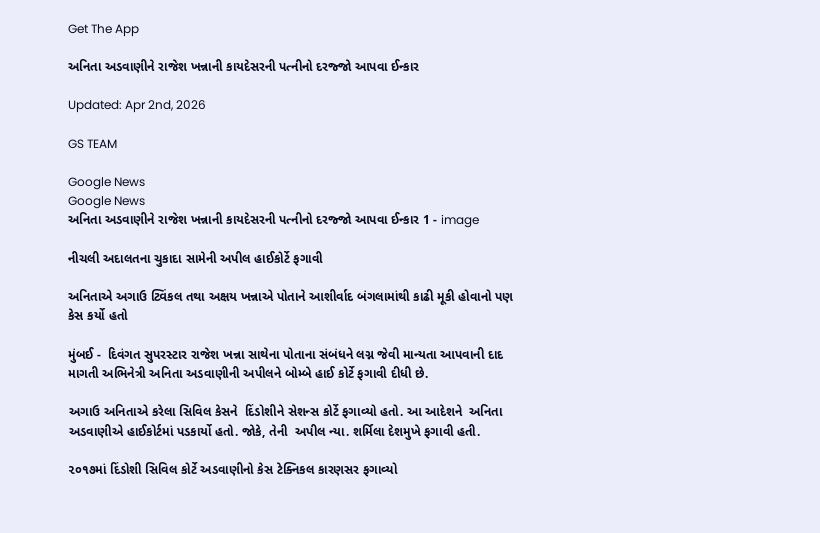Get The App

અનિતા અડવાણીને રાજેશ ખન્નાની કાયદેસરની પત્નીનો દરજ્જો આપવા ઈન્કાર

Updated: Apr 2nd, 2026

GS TEAM

Google News
Google News
અનિતા અડવાણીને રાજેશ ખન્નાની કાયદેસરની પત્નીનો દરજ્જો આપવા ઈન્કાર 1 - image

નીચલી અદાલતના ચુકાદા સામેની અપીલ હાઈકોર્ટે ફગાવી

અનિતાએ અગાઉ ટ્વિંકલ તથા અક્ષય ખન્નાએ પોતાને આશીર્વાદ બંગલામાંથી કાઢી મૂકી હોવાનો પણ કેસ કર્યો હતો

મુંબઈ -  દિવંગત સુપરસ્ટાર રાજેશ ખન્ના સાથેના પોતાના સંબંધને લગ્ન જેવી માન્યતા આપવાની દાદ માગતી અભિનેત્રી અનિતા અડવાણીની અપીલને બોમ્બે હાઈ કોર્ટે ફગાવી દીધી છે.

અગાઉ અનિતાએ કરેલા સિવિલ કેસને  દિંડોશીને સેશન્સ કોર્ટે ફગાવ્યો હતો. આ આદેશને  અનિતા અડવાણીએ હાઈકોર્ટમાં પડકાર્યો હતો. જોકે, તેની  અપીલ ન્યા. શર્મિલા દેશમુખે ફગાવી હતી.

૨૦૧૭માં દિંડોશી સિવિલ કોર્ટે અડવાણીનો કેસ ટેક્નિકલ કારણસર ફગાવ્યો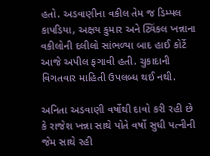હતો. અડવાણીના વકીલ તેમ જ ડિમ્પલ કાપડિયા, અક્ષય કુમાર અને ટ્વિંકલ ખન્નાના વકીલોની દલીલો સાંભળ્યા બાદ હાઈ કોર્ટે આજે અપીલ ફગાવી હતી. ચુકાદાની વિગતવાર માહિતી ઉપલબ્ધ થઈ નથી.

અનિતા અડવાણી વર્ષોથી દાવો કરી રહી છે કે રાજેશ ખન્ના સાથે પોતે વર્ષો સુધી પત્નીની જેમ સાથે રહી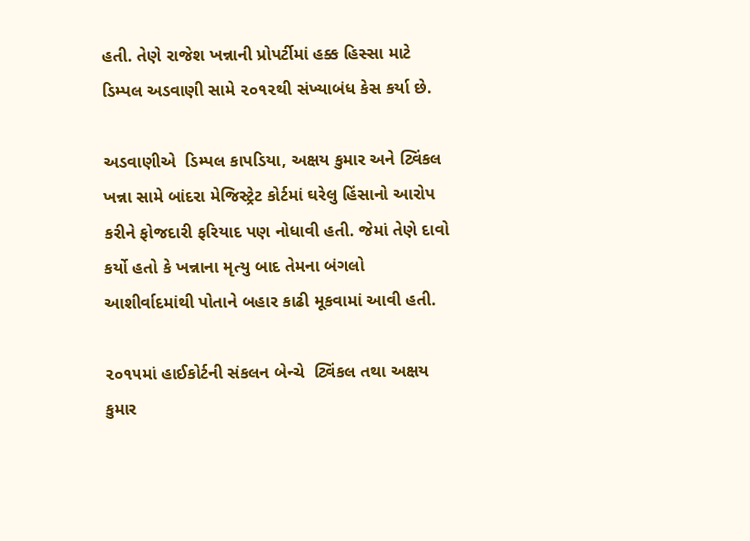હતી. તેણે રાજેશ ખન્નાની પ્રોપર્ટીમાં હક્ક હિસ્સા માટે ડિમ્પલ અડવાણી સામે ૨૦૧૨થી સંખ્યાબંધ કેસ કર્યા છે.

અડવાણીએ  ડિમ્પલ કાપડિયા, અક્ષય કુમાર અને ટ્વિંકલ ખન્ના સામે બાંદરા મેજિસ્ટ્રેટ કોર્ટમાં ઘરેલુ હિંસાનો આરોપ કરીને ફોજદારી ફરિયાદ પણ નોધાવી હતી. જેમાં તેણે દાવો કર્યો હતો કે ખન્નાના મૃત્યુ બાદ તેમના બંગલો આશીર્વાદમાંથી પોતાને બહાર કાઢી મૂકવામાં આવી હતી.

૨૦૧૫માં હાઈકોર્ટની સંકલન બેન્ચે  ટ્વિંકલ તથા અક્ષય કુમાર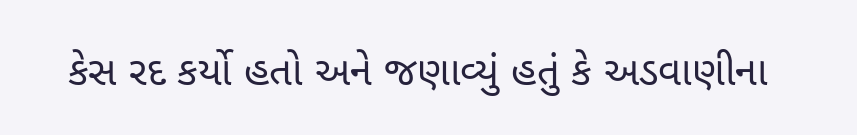કેસ રદ કર્યો હતો અને જણાવ્યું હતું કે અડવાણીના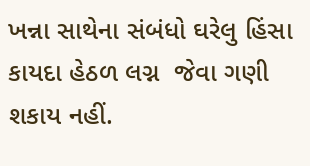ખન્ના સાથેના સંબંધો ઘરેલુ હિંસા કાયદા હેઠળ લગ્ન  જેવા ગણી શકાય નહીં.